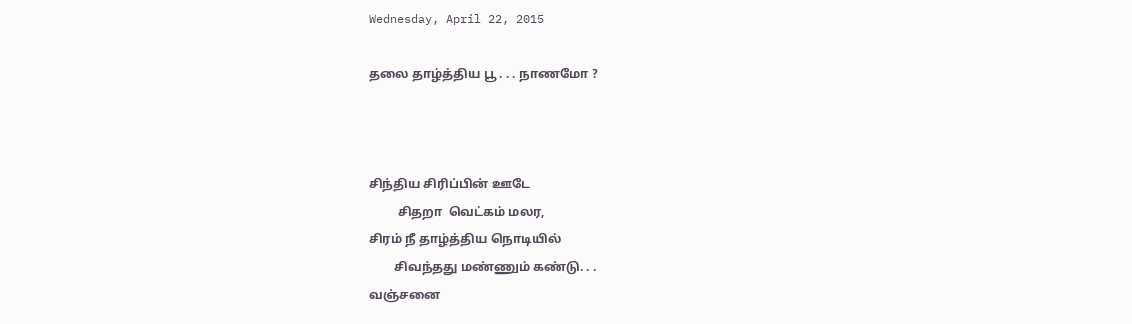Wednesday, April 22, 2015

தலை தாழ்த்திய பூ . . . நாணமோ ?



சிந்திய சிரிப்பின் ஊடே
         சிதறா  வெட்கம் மலர,
சிரம் நீ தாழ்த்திய நொடியில்
        சிவந்தது மண்ணும் கண்டு. . .
வஞ்சனை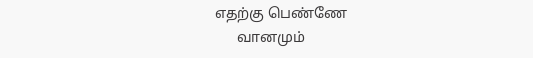எதற்கு பெண்ணே
      வானமும்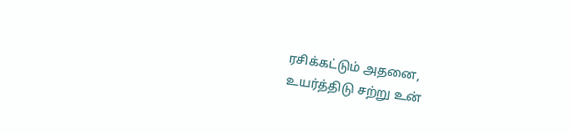ரசிக்கட்டும் அதனை,
உயர்த்திடு சற்று உன்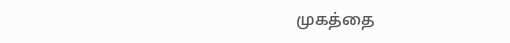முகத்தை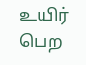உயிர் பெற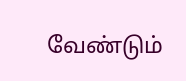வேண்டும்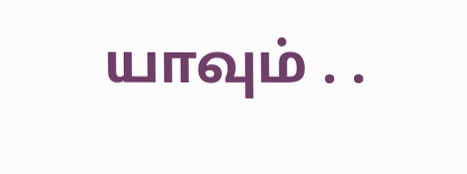யாவும் . .